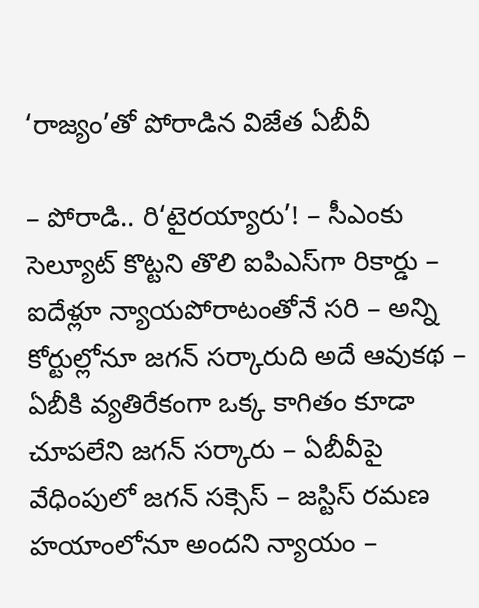‘రాజ్యం’తో పోరాడిన విజేత ఏబీవీ

– పోరాడి.. రి‘టైరయ్యారు’! – సీఎంకు సెల్యూట్ కొట్టని తొలి ఐపిఎస్‌గా రికార్డు – ఐదేళ్లూ న్యాయపోరాటంతోనే సరి – అన్ని కోర్టుల్లోనూ జగన్ సర్కారుది అదే ఆవుకథ – ఏబీకి వ్యతిరేకంగా ఒక్క కాగితం కూడా చూపలేని జగన్ సర్కారు – ఏబీవీపై వేధింపులో జగన్ సక్సెస్ – జస్టిస్ రమణ హయాంలోనూ అందని న్యాయం –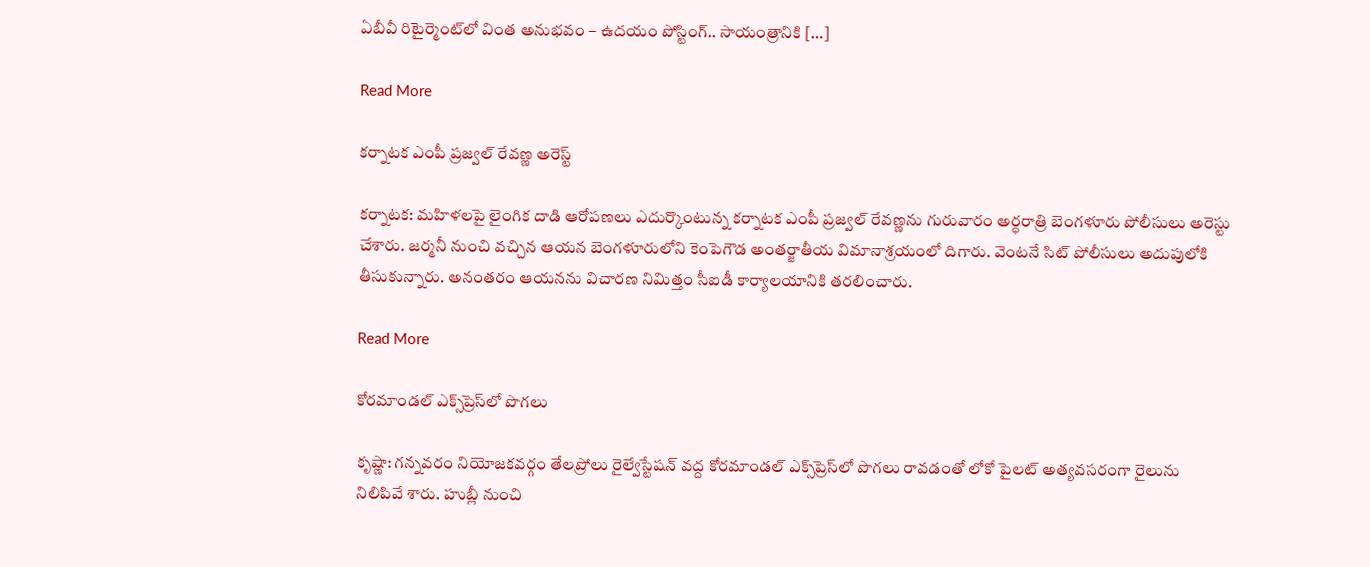ఏబీవీ రిటైర్మెంట్‌లో వింత అనుభవం – ఉదయం పోస్టింగ్.. సాయంత్రానికి […]

Read More

కర్నాటక ఎంపీ ప్రజ్వల్‌ రేవణ్ణ అరెస్ట్‌

కర్నాటక: మహిళలపై లైంగిక దాడి ఆరోపణలు ఎదుర్కొంటున్న కర్నాటక ఎంపీ ప్రజ్వల్‌ రేవణ్ణను గురువారం అర్ధరాత్రి బెంగళూరు పోలీసులు అరెస్టు చేశారు. జర్మనీ నుంచి వచ్చిన ఆయన బెంగళూరులోని కెంపెగౌడ అంతర్జాతీయ విమానాశ్రయంలో దిగారు. వెంటనే సిట్‌ పోలీసులు అదుపులోకి తీసుకున్నారు. అనంతరం ఆయనను విచారణ నిమిత్తం సీఐడీ కార్యాలయానికి తరలించారు.

Read More

కోరమాండల్‌ ఎక్స్‌ప్రెస్‌లో పొగలు

కృష్ణా: గన్నవరం నియోజకవర్గం తేలప్రోలు రైల్వేస్టేషన్‌ వద్ద కోరమాండల్‌ ఎక్స్‌ప్రెస్‌లో పొగలు రావడంతో లోకో పైలట్‌ అత్యవసరంగా రైలును నిలిపివే శారు. హుబ్లీ నుంచి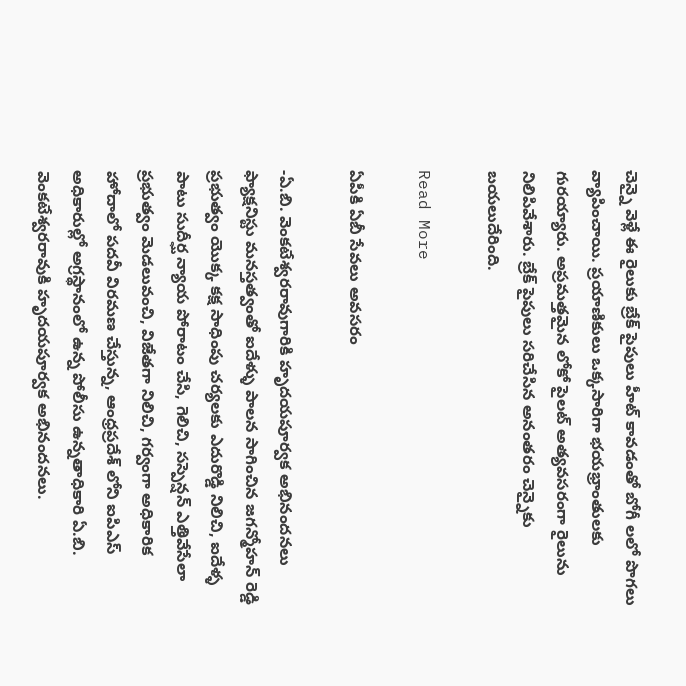చెన్నై వెళ్లే ఈ రైలుకు బ్రేక్‌ పైపులు హీట్‌ కావడంతో బోగీ లలో పొగలు వ్యాపించాయి. ప్రయాణికులు ఒక్కసారిగా భయభ్రాంతులకు గురయ్యారు. అప్రమత్తమైన లోకో పైలట్‌ అత్యవసరంగా రైలును నిలిపివేశారు. బ్రేక్‌ పైపులు సరిచేసిన అనంతరం చెన్నైకు బయలుదేరింది.

Read More

ఏపీకి ఏబీ సేవలు అవసరం

-ఏ.బి. వెంకటేశ్వరరావుగారికి హృదయపూర్వక అభినందనలు ఫ్యాక్షనిస్టు మనస్తత్వంతో ఐదేళ్ళు పాలన సాగించిన జగన్మోహన్ రెడ్డి ప్రభుత్వం యొక్క కక్ష సాధింపు చర్యలకు ఎదురొడ్డి నిలిచి, ఐదేళ్ళ పాటు సుదీర్ఘ న్యాయ పోరాటం చేసి, గెలిచి, సస్పెన్షన్ ఎత్తివేసేలా ప్రభుత్వం మెడలువంచి, విజేతగా నిలిచి, గర్వంగా అధికారిక హోదాలో పదవీ విరమణ చేస్తున్న, ఆంధ్రప్రదేశ్ లోని ఐపిఎస్ అధికారుల్లో అగ్రస్థానంలో ఉన్న పోలీసు ఉన్నతాధికారి ఏ.బి. వెంకటేశ్వరరావుకి హృదయపూర్వక అభినందనలు.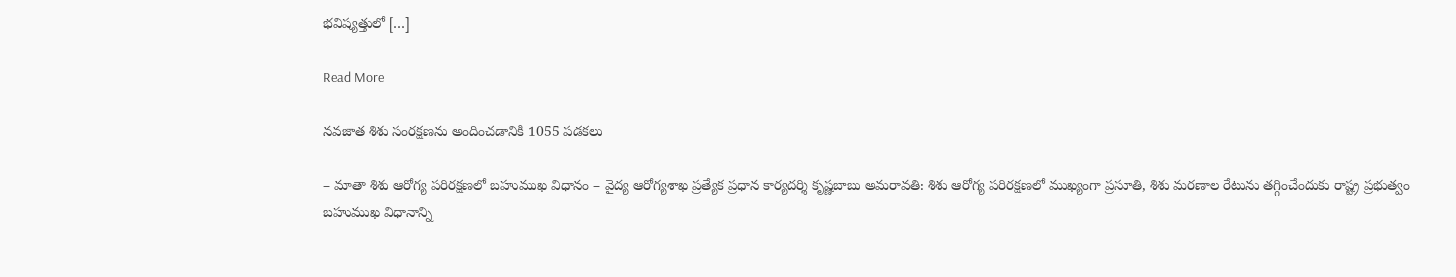భవిష్యత్తులో […]

Read More

నవజాత శిశు సంరక్షణను అందించడానికి 1055 పడకలు

– మాతా శిశు ఆరోగ్య పరిరక్షణలో బహుముఖ విధానం – వైద్య ఆరోగ్యశాఖ ప్రత్యేక ప్రధాన కార్యదర్శి కృష్ణబాబు అమరావతి: శిశు ఆరోగ్య పరిరక్షణలో ముఖ్యంగా ప్రసూతి, శిశు మరణాల రేటును తగ్గించేందుకు రాష్ట్ర ప్రభుత్వం బహుముఖ విధానాన్ని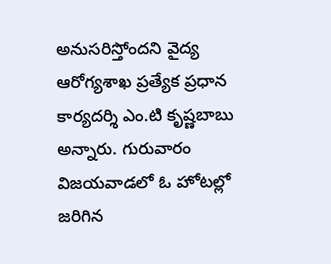అనుసరిస్తోందని వైద్య ఆరోగ్యశాఖ ప్రత్యేక ప్రధాన కార్యదర్శి ఎం.టి కృష్ణబాబు అన్నారు. గురువారం విజయవాడలో ఓ హోటల్లో జరిగిన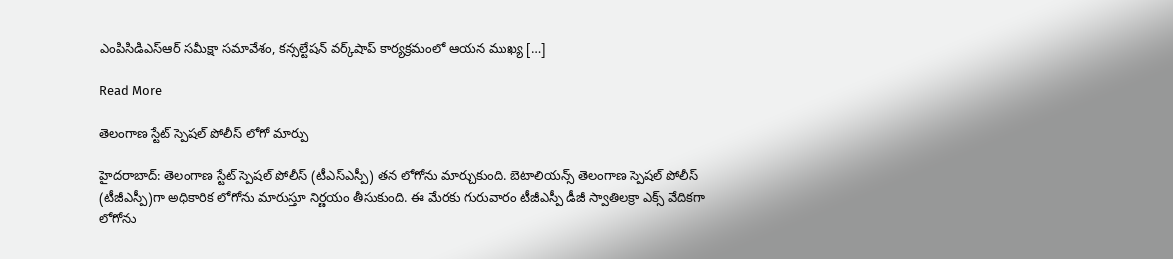ఎంపిసిడిఎస్ఆర్ సమీక్షా సమావేశం, కన్సల్టేషన్ వర్క్‌షాప్ కార్యక్రమంలో ఆయన ముఖ్య […]

Read More

తెలంగాణ స్టేట్‌ స్పెషల్‌ పోలీస్‌ లోగో మార్పు

హైదరాబాద్‌: తెలంగాణ స్టేట్‌ స్పెషల్‌ పోలీస్‌ (టీఎస్‌ఎస్పీ) తన లోగోను మార్చుకుంది. బెటాలియన్స్‌ తెలంగాణ స్పెషల్‌ పోలీస్‌ (టీజీఎస్పీ)గా అధికారిక లోగోను మారుస్తూ నిర్ణయం తీసుకుంది. ఈ మేరకు గురువారం టీజీఎస్పీ డీజీ స్వాతిలక్రా ఎక్స్‌ వేదికగా లోగోను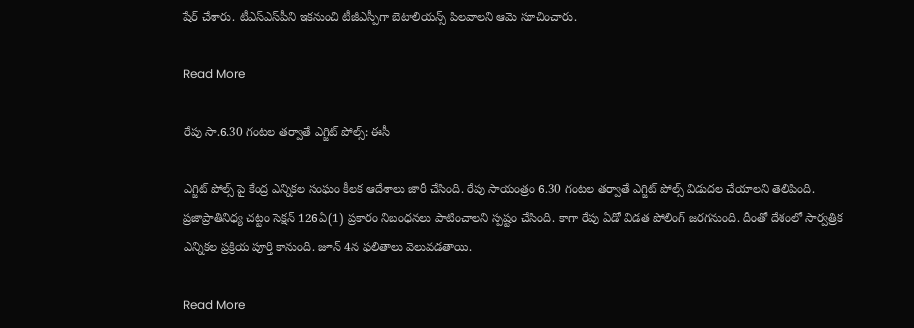షేర్‌ చేశారు. టీఎస్‌ఎస్‌పీని ఇకనుంచి టీజీఎస్పీగా బెటాలియన్స్‌ పిలవాలని ఆమె సూచించారు.

Read More

రేపు సా.6.30 గంటల తర్వాతే ఎగ్జిట్ పోల్స్: ఈసీ

ఎగ్జిట్ పోల్స్ పై కేంద్ర ఎన్నికల సంఘం కీలక ఆదేశాలు జారీ చేసింది. రేపు సాయంత్రం 6.30 గంటల తర్వాతే ఎగ్జిట్ పోల్స్ విడుదల చేయాలని తెలిపింది. ప్రజాప్రాతినిధ్య చట్టం సెక్షన్ 126ఏ(1) ప్రకారం నిబంధనలు పాటించాలని స్పష్టం చేసింది. కాగా రేపు ఏడో విడత పోలింగ్ జరగనుంది. దీంతో దేశంలో సార్వత్రిక ఎన్నికల ప్రక్రియ పూర్తి కానుంది. జూన్ 4న ఫలితాలు వెలువడతాయి.

Read More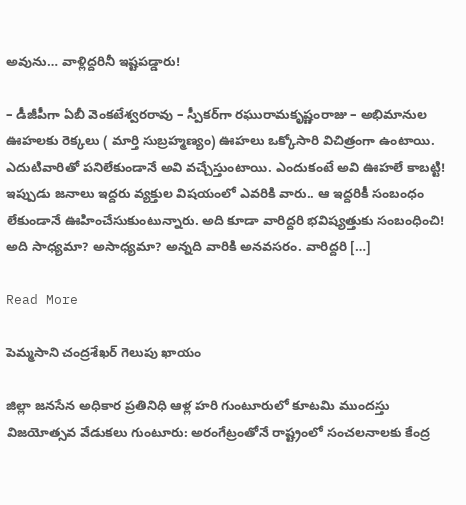అవును… వాళ్లిద్దరినీ ఇష్టపడ్డారు!

– డీజీపీగా ఏబీ వెంకటేశ్వరరావు – స్పీకర్‌గా రఘురామకృష్ణంరాజు – అభిమానుల ఊహలకు రెక్కలు ( మార్తి సుబ్రహ్మణ్యం) ఊహలు ఒక్కోసారి విచిత్రంగా ఉంటాయి. ఎదుటివారితో పనిలేకుండానే అవి వచ్చేస్తుంటాయి. ఎందుకంటే అవి ఊహలే కాబట్టి! ఇప్పుడు జనాలు ఇద్దరు వ్యక్తుల విషయంలో ఎవరికి వారు.. ఆ ఇద్దరికీ సంబంధం లేకుండానే ఊహించేసుకుంటున్నారు. అది కూడా వారిద్దరి భవిష్యత్తుకు సంబంధించి! అది సాధ్యమా? అసాధ్యమా? అన్నది వారికి అనవసరం. వారిద్దరి […]

Read More

పెమ్మసాని చంద్రశేఖర్‌ గెలుపు ఖాయం

జిల్లా జనసేన అధికార ప్రతినిధి ఆళ్ల హరి గుంటూరులో కూటమి ముందస్తు విజయోత్సవ వేడుకలు గుంటూరు: అరంగేట్రంతోనే రాష్ట్రంలో సంచలనాలకు కేంద్ర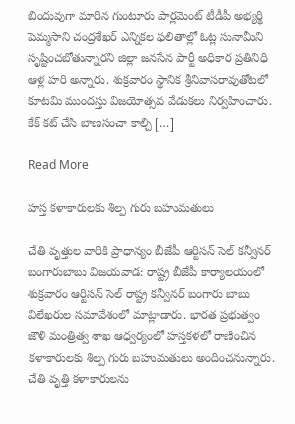బిందువుగా మారిన గుంటూరు పార్లమెంట్‌ టీడీపీ అభ్యర్థి పెమ్మసాని చంద్రశేఖర్‌ ఎన్నికల ఫలితాల్లో ఓట్ల సునామీని సృష్టించబోతున్నారని జిల్లా జనసేన పార్టీ అధికార ప్రతినిధి ఆళ్ల హరి అన్నారు. శుక్రవారం స్థానిక శ్రీనివాసరావుతోటలో కూటమి ముందస్తు విజయోత్సవ వేడుకలు నిర్వహించారు. కేక్‌ కట్‌ చేసి బాణసంచా కాల్చి […]

Read More

హస్త కళాకారులకు శిల్ప గురు బహుమతులు

చేతి వృత్తుల వారికి ప్రాధాన్యం బీజేపీ ఆర్టిసన్‌ సెల్‌ కన్వీనర్‌ బంగారుబాబు విజయవాడ: రాష్ట్ర బీజేపీ కార్యాలయంలో శుక్రవారం ఆర్టిసన్‌ సెల్‌ రాష్ట్ర కన్వీనర్‌ బంగారు బాబు విలేఖరుల సమావేశంలో మాట్లాడారు. భారత ప్రభుత్వం జౌళి మంత్రిత్వ శాఖ ఆధ్వర్యంలో హస్తకళలో రాణించిన కళాకారులకు శిల్ప గురు బహుమతులు అందించనున్నారు. చేతి వృత్తి కళాకారులను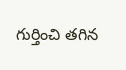గుర్తించి తగిన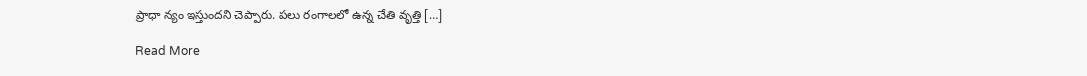ప్రాధా న్యం ఇస్తుందని చెప్పారు. పలు రంగాలలో ఉన్న చేతి వృత్తి […]

Read More